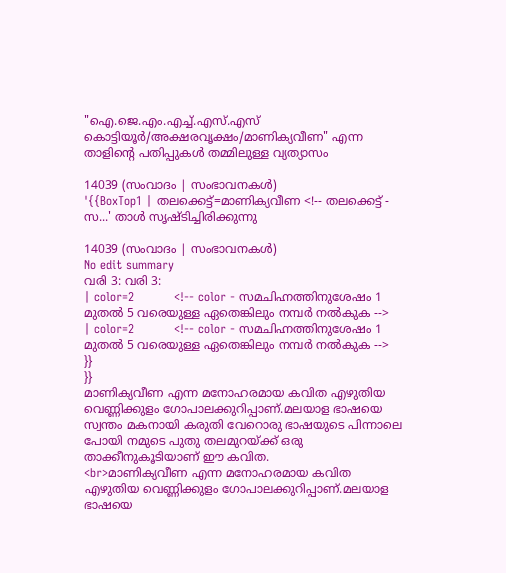"ഐ.ജെ.എം.എച്ച്.എസ്.എസ് കൊട്ടിയൂർ/അക്ഷരവൃക്ഷം/മാണിക്യവീണ" എന്ന താളിന്റെ പതിപ്പുകൾ തമ്മിലുള്ള വ്യത്യാസം

14039 (സംവാദം | സംഭാവനകൾ)
'{{BoxTop1 | തലക്കെട്ട്=മാണിക്യവീണ <!-- തലക്കെട്ട് - സ...' താൾ സൃഷ്ടിച്ചിരിക്കുന്നു

14039 (സംവാദം | സംഭാവനകൾ)
No edit summary
വരി 3: വരി 3:
| color=2          <!-- color - സമചിഹ്നത്തിനുശേഷം 1 മുതൽ 5 വരെയുള്ള ഏതെങ്കിലും നമ്പർ നൽകുക -->
| color=2          <!-- color - സമചിഹ്നത്തിനുശേഷം 1 മുതൽ 5 വരെയുള്ള ഏതെങ്കിലും നമ്പർ നൽകുക -->
}}
}}
മാണിക്യവീണ എന്ന മനോഹരമായ കവിത എഴുതിയ വെണ്ണിക്കുളം ഗോപാലക്കുറിപ്പാണ്.മലയാള ഭാഷയെ സ്വന്തം മകനായി കരുതി വേറൊരു ഭാഷയുടെ പിന്നാലെ പോയി നമുടെ പുതു തലമുറയ്ക്ക് ഒരു താക്കീനുകൂടിയാണ് ഈ കവിത.
<br>മാണിക്യവീണ എന്ന മനോഹരമായ കവിത എഴുതിയ വെണ്ണിക്കുളം ഗോപാലക്കുറിപ്പാണ്.മലയാള ഭാഷയെ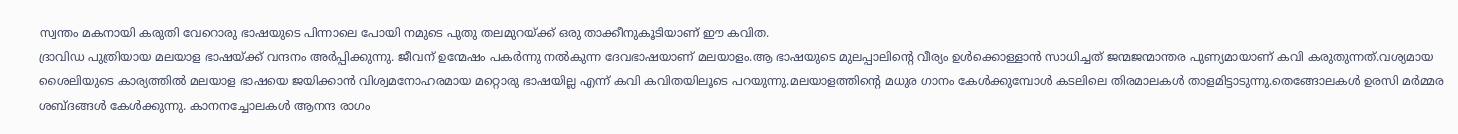സ്വന്തം മകനായി കരുതി വേറൊരു ഭാഷയുടെ പിന്നാലെ പോയി നമുടെ പുതു തലമുറയ്ക്ക് ഒരു താക്കീനുകൂടിയാണ് ഈ കവിത.
ദ്രാവിഡ പുത്രിയായ മലയാള ഭാഷയ്ക്ക് വന്ദനം അർപ്പിക്കുന്നു. ജീവന് ഉന്മേഷം പകർന്നു നൽകുന്ന ദേവഭാഷയാണ് മലയാളം.ആ ഭാഷയുടെ മുലപ്പാലിന്റെ വീര്യം ഉൾക്കൊള്ളാൻ സാധിച്ചത് ജന്മജന്മാന്തര പുണ്യമായാണ് കവി കരുതുന്നത്.വശ്യമായ ശൈലിയുടെ കാര്യത്തിൽ മലയാള ഭാഷയെ ജയിക്കാൻ വിശ്വമനോഹരമായ മറ്റൊരു ഭാഷയില്ല എന്ന് കവി കവിതയിലൂടെ പറയുന്നു.മലയാളത്തിന്റെ മധുര ഗാനം കേൾക്കുമ്പോൾ കടലിലെ തിരമാലകൾ താളമിട്ടാടുന്നു.തെങ്ങോലകൾ ഉരസി മർമ്മര ശബ്ദങ്ങൾ കേൾക്കുന്നു. കാനനച്ചോലകൾ ആനന്ദ രാഗം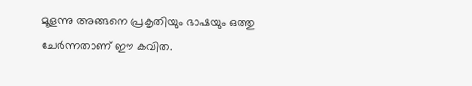മൂളന്നു അങ്ങനെ പ്രകൃതിയും ഭാഷയും ഒത്തു ചേർന്നതാണ് ഈ കവിത.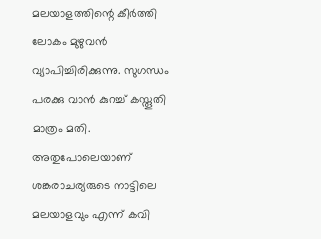മലയാളത്തിന്റെ കീർത്തി ലോകം മുഴുവൻ വ്യാപിച്ചിരിക്കുന്നു. സുഗന്ധം പരക്കു വാൻ കുറച്ച് കസ്തൂതി മാത്രം മതി. അതുപോലെയാണ് ശങ്കരാചര്യരുടെ നാട്ടിലെ മലയാളവും എന്ന് കവി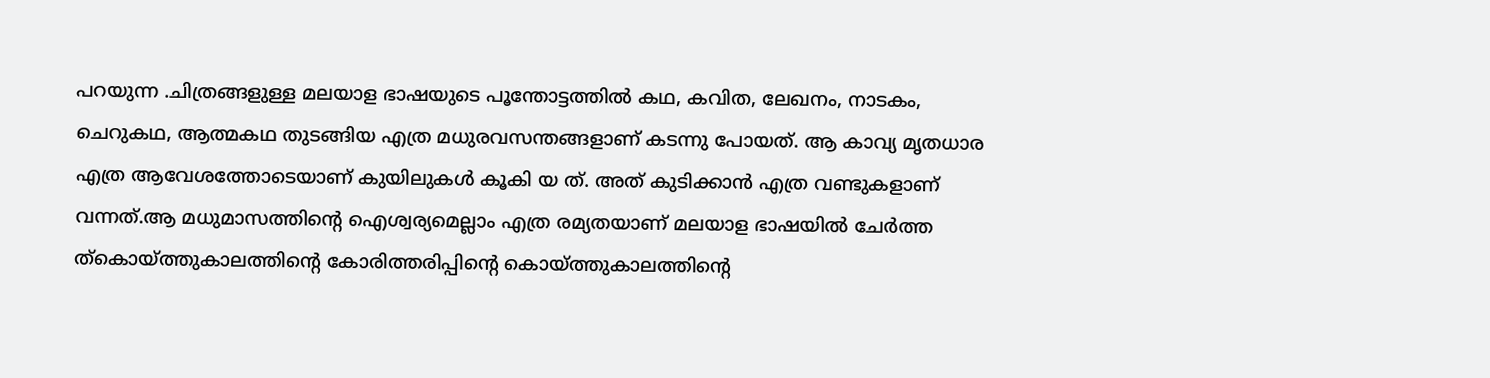പറയുന്ന .ചിത്രങ്ങളുള്ള മലയാള ഭാഷയുടെ പൂന്തോട്ടത്തിൽ കഥ, കവിത, ലേഖനം, നാടകം, ചെറുകഥ, ആത്മകഥ തുടങ്ങിയ എത്ര മധുരവസന്തങ്ങളാണ് കടന്നു പോയത്. ആ കാവ്യ മൃതധാര എത്ര ആവേശത്തോടെയാണ് കുയിലുകൾ കൂകി യ ത്. അത് കുടിക്കാൻ എത്ര വണ്ടുകളാണ് വന്നത്.ആ മധുമാസത്തിന്റെ ഐശ്വര്യമെല്ലാം എത്ര രമ്യതയാണ് മലയാള ഭാഷയിൽ ചേർത്ത ത്കൊയ്ത്തുകാലത്തിന്റെ കോരിത്തരിപ്പിന്റെ കൊയ്ത്തുകാലത്തിന്റെ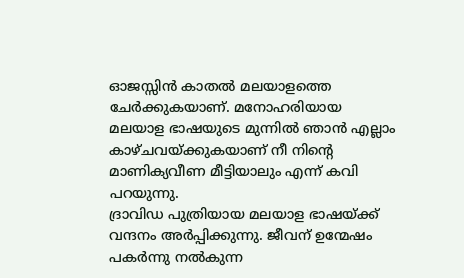ഓജസ്സിൻ കാതൽ മലയാളത്തെ ചേർക്കുകയാണ്. മനോഹരിയായ മലയാള ഭാഷയുടെ മുന്നിൽ ഞാൻ എല്ലാം കാഴ്ചവയ്ക്കുകയാണ് നീ നിന്റെ മാണിക്യവീണ മീട്ടിയാലും എന്ന് കവി പറയുന്നു.
ദ്രാവിഡ പുത്രിയായ മലയാള ഭാഷയ്ക്ക് വന്ദനം അർപ്പിക്കുന്നു. ജീവന് ഉന്മേഷം പകർന്നു നൽകുന്ന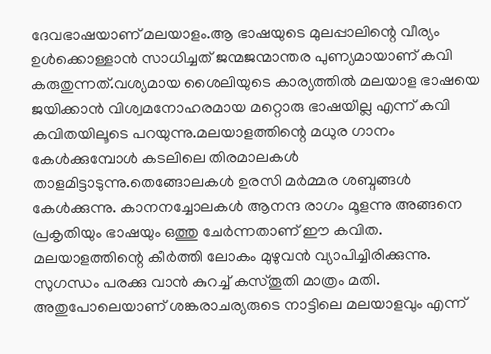ദേവഭാഷയാണ് മലയാളം.ആ ഭാഷയുടെ മുലപ്പാലിന്റെ വീര്യം ഉൾക്കൊള്ളാൻ സാധിച്ചത് ജന്മജന്മാന്തര പുണ്യമായാണ് കവി കരുതുന്നത്.വശ്യമായ ശൈലിയുടെ കാര്യത്തിൽ മലയാള ഭാഷയെ ജയിക്കാൻ വിശ്വമനോഹരമായ മറ്റൊരു ഭാഷയില്ല എന്ന് കവി കവിതയിലൂടെ പറയുന്നു.മലയാളത്തിന്റെ മധുര ഗാനം കേൾക്കുമ്പോൾ കടലിലെ തിരമാലകൾ താളമിട്ടാടുന്നു.തെങ്ങോലകൾ ഉരസി മർമ്മര ശബ്ദങ്ങൾ കേൾക്കുന്നു. കാനനച്ചോലകൾ ആനന്ദ രാഗം മൂളന്നു അങ്ങനെ പ്രകൃതിയും ഭാഷയും ഒത്തു ചേർന്നതാണ് ഈ കവിത. മലയാളത്തിന്റെ കീർത്തി ലോകം മുഴുവൻ വ്യാപിച്ചിരിക്കുന്നു. സുഗന്ധം പരക്കു വാൻ കുറച്ച് കസ്തൂതി മാത്രം മതി. അതുപോലെയാണ് ശങ്കരാചര്യരുടെ നാട്ടിലെ മലയാളവും എന്ന്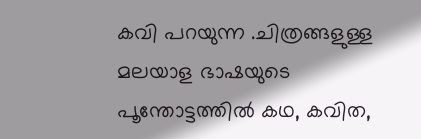കവി പറയുന്ന .ചിത്രങ്ങളുള്ള മലയാള ഭാഷയുടെ പൂന്തോട്ടത്തിൽ കഥ, കവിത,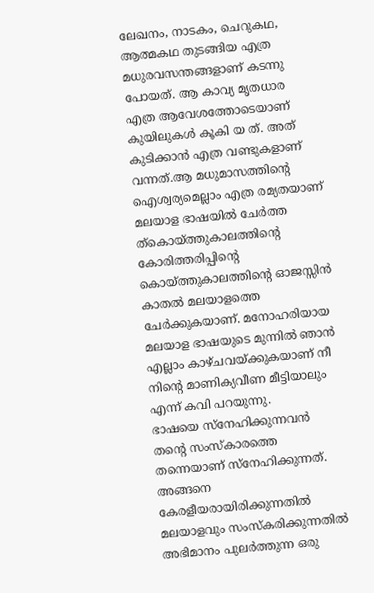ലേഖനം, നാടകം, ചെറുകഥ, ആത്മകഥ തുടങ്ങിയ എത്ര മധുരവസന്തങ്ങളാണ് കടന്നു പോയത്. ആ കാവ്യ മൃതധാര എത്ര ആവേശത്തോടെയാണ് കുയിലുകൾ കൂകി യ ത്. അത് കുടിക്കാൻ എത്ര വണ്ടുകളാണ് വന്നത്.ആ മധുമാസത്തിന്റെ ഐശ്വര്യമെല്ലാം എത്ര രമ്യതയാണ് മലയാള ഭാഷയിൽ ചേർത്ത ത്കൊയ്ത്തുകാലത്തിന്റെ കോരിത്തരിപ്പിന്റെ കൊയ്ത്തുകാലത്തിന്റെ ഓജസ്സിൻ കാതൽ മലയാളത്തെ ചേർക്കുകയാണ്. മനോഹരിയായ മലയാള ഭാഷയുടെ മുന്നിൽ ഞാൻ എല്ലാം കാഴ്ചവയ്ക്കുകയാണ് നീ നിന്റെ മാണിക്യവീണ മീട്ടിയാലും എന്ന് കവി പറയുന്നു.
ഭാഷയെ സ്നേഹിക്കുന്നവൻ തന്റെ സംസ്കാരത്തെ തന്നെയാണ് സ്നേഹിക്കുന്നത്. അങ്ങനെ കേരളീയരായിരിക്കുന്നതിൽ മലയാളവും സംസ്കരിക്കുന്നതിൽ അഭിമാനം പുലർത്തുന്ന ഒരു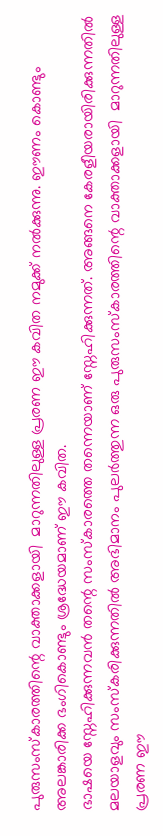പുരുസംസ്കാരത്തിന്റെ വാക്താക്കളായി  മാറുന്നതിലുള്ള പ്രരണ ഈ കവിത നമുക്ക് നൽക്കുന്നു. ഈണം കൊണ്ടും അലങ്കാരിക്ക ഭംഗികൊണ്ടും ശ്രദ്ധേയമാണ് ഈ കവിത.
ഭാഷയെ സ്നേഹിക്കുന്നവൻ തന്റെ സംസ്കാരത്തെ തന്നെയാണ് സ്നേഹിക്കുന്നത്. അങ്ങനെ കേരളീയരായിരിക്കുന്നതിൽ മലയാളവും സംസ്കരിക്കുന്നതിൽ അഭിമാനം പുലർത്തുന്ന ഒരു പുരുസംസ്കാരത്തിന്റെ വാക്താക്കളായി  മാറുന്നതിലുള്ള പ്രരണ ഈ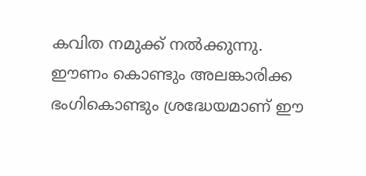കവിത നമുക്ക് നൽക്കുന്നു. ഈണം കൊണ്ടും അലങ്കാരിക്ക ഭംഗികൊണ്ടും ശ്രദ്ധേയമാണ് ഈ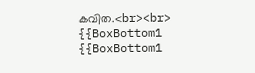കവിത.<br><br>
{{BoxBottom1
{{BoxBottom1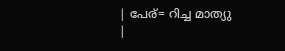| പേര്= റിച്ച മാത്യു
|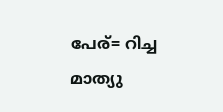പേര്= റിച്ച മാത്യു